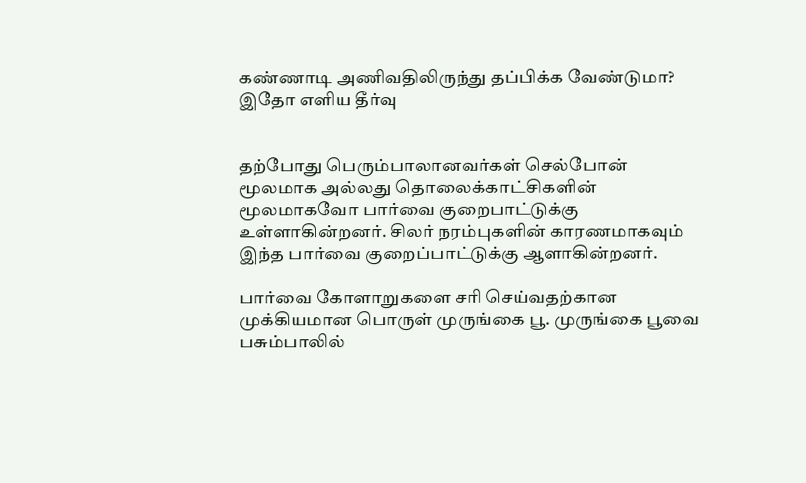கண்ணாடி அணிவதிலிருந்து தப்பிக்க வேண்டுமா? இதோ எளிய தீர்வு


தற்போது பெரும்பாலானவர்கள் செல்போன் மூலமாக அல்லது தொலைக்காட்சிகளின் மூலமாகவோ பார்வை குறைபாட்டுக்கு உள்ளாகின்றனர். சிலர் நரம்புகளின் காரணமாகவும் இந்த பார்வை குறைப்பாட்டுக்கு ஆளாகின்றனர்.

பார்வை கோளாறுகளை சரி செய்வதற்கான முக்கியமான பொருள் முருங்கை பூ. முருங்கை பூவை பசும்பாலில்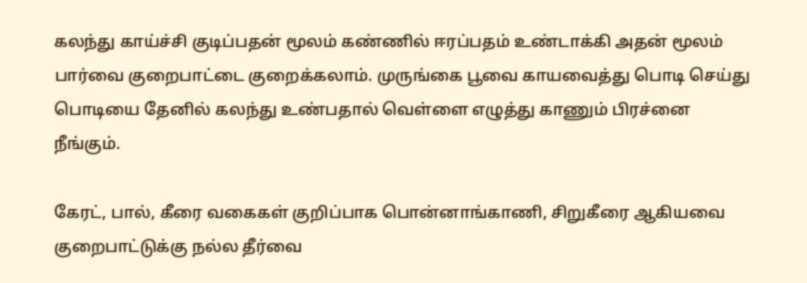கலந்து காய்ச்சி குடிப்பதன் மூலம் கண்ணில் ஈரப்பதம் உண்டாக்கி அதன் மூலம் பார்வை குறைபாட்டை குறைக்கலாம். முருங்கை பூவை காயவைத்து பொடி செய்து பொடியை தேனில் கலந்து உண்பதால் வெள்ளை எழுத்து காணும் பிரச்னை நீங்கும்.

கேரட், பால், கீரை வகைகள் குறிப்பாக பொன்னாங்காணி, சிறுகீரை ஆகியவை குறைபாட்டுக்கு நல்ல தீர்வை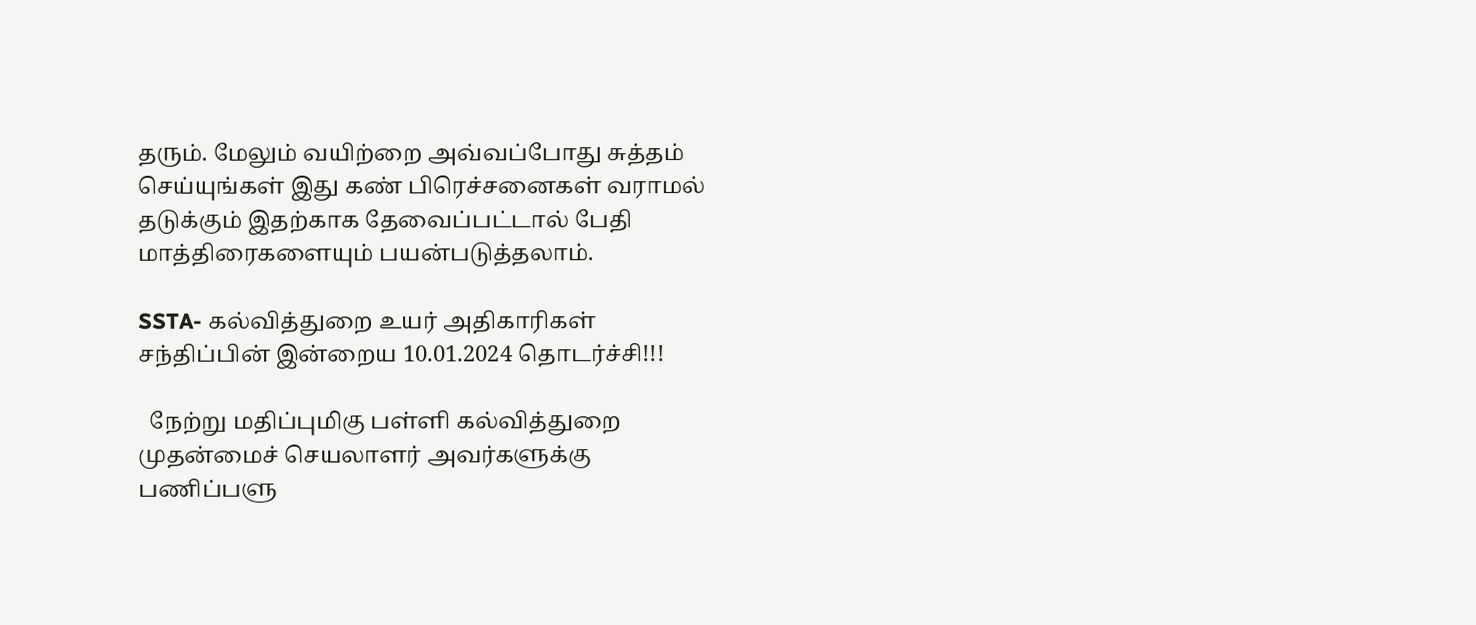தரும். மேலும் வயிற்றை அவ்வப்போது சுத்தம் செய்யுங்கள் இது கண் பிரெச்சனைகள் வராமல் தடுக்கும் இதற்காக தேவைப்பட்டால் பேதி மாத்திரைகளையும் பயன்படுத்தலாம்.

SSTA- கல்வித்துறை உயர் அதிகாரிகள் சந்திப்பின் இன்றைய 10.01.2024 தொடர்ச்சி!!!

  நேற்று மதிப்புமிகு பள்ளி கல்வித்துறை முதன்மைச் செயலாளர் அவர்களுக்கு பணிப்பளு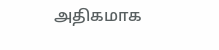அதிகமாக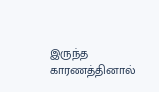இருந்த காரணத்தினால்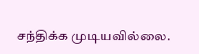சந்திக்க முடியவில்லை.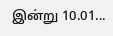இன்று 10.01...